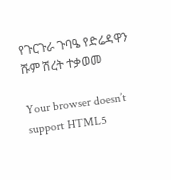የጉርጉራ ጉባዔ የድሬዳዋን ሹም ሽረት ተቃወመ

Your browser doesn’t support HTML5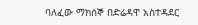ባለፈው ማክሰኞ በድሬዳዋ አስተዳደር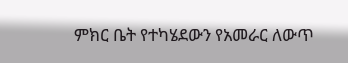ምክር ቤት የተካሄደውን የአመራር ለውጥ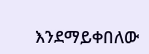እንደማይቀበለው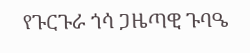የጉርጉራ ጎሳ ጋዜጣዊ ጉባዔ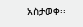አስታወቀ፡፡